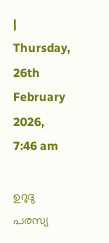| Thursday, 26th February 2026, 7:46 am

ഉറുദു പരസ്യ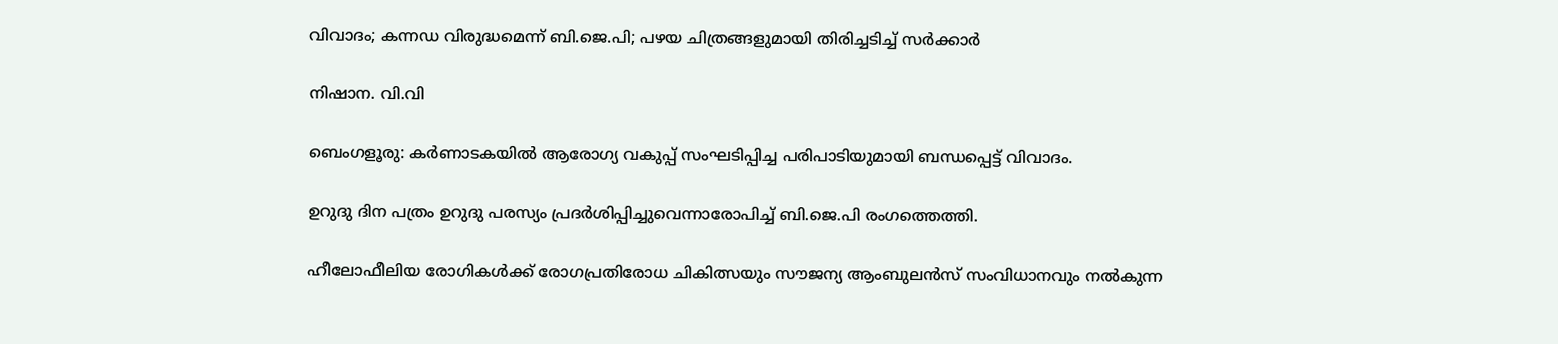വിവാദം; കന്നഡ വിരുദ്ധമെന്ന് ബി.ജെ.പി; പഴയ ചിത്രങ്ങളുമായി തിരിച്ചടിച്ച് സര്‍ക്കാര്‍

നിഷാന. വി.വി

ബെംഗളൂരു: കര്‍ണാടകയില്‍ ആരോഗ്യ വകുപ്പ് സംഘടിപ്പിച്ച പരിപാടിയുമായി ബന്ധപ്പെട്ട് വിവാദം.

ഉറുദു ദിന പത്രം ഉറുദു പരസ്യം പ്രദര്‍ശിപ്പിച്ചുവെന്നാരോപിച്ച് ബി.ജെ.പി രംഗത്തെത്തി.

ഹീലോഫീലിയ രോഗികള്‍ക്ക് രോഗപ്രതിരോധ ചികിത്സയും സൗജന്യ ആംബുലന്‍സ് സംവിധാനവും നല്‍കുന്ന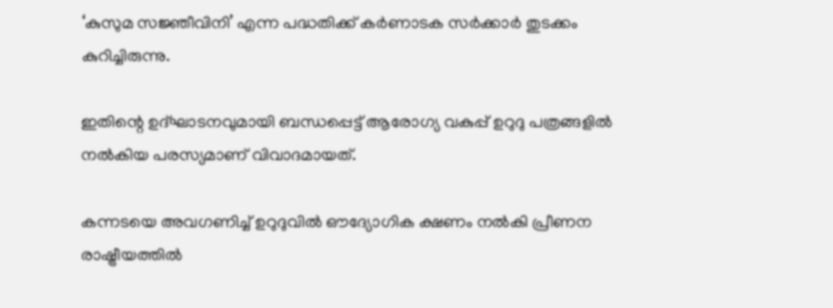‘കുസുമ സജ്ഞീവിനി’ എന്ന പദ്ധതിക്ക് കര്‍ണാടക സര്‍ക്കാര്‍ തുടക്കം കുറിച്ചിരുന്നു.

ഇതിന്റെ ഉദ്ഘാടനവുമായി ബന്ധപ്പെട്ട് ആരോഗ്യ വകുപ്പ് ഉറുദു പത്രങ്ങളില്‍ നല്‍കിയ പരസ്യമാണ് വിവാദമായത്.

കന്നടയെ അവഗണിച്ച് ഉറുദുവില്‍ ഔദ്യോഗിക ക്ഷണം നല്‍കി പ്രീണന രാഷ്ട്രീയത്തില്‍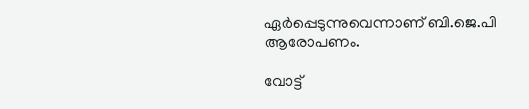ഏര്‍പ്പെടുന്നുവെന്നാണ് ബി.ജെ.പി ആരോപണം.

വോട്ട്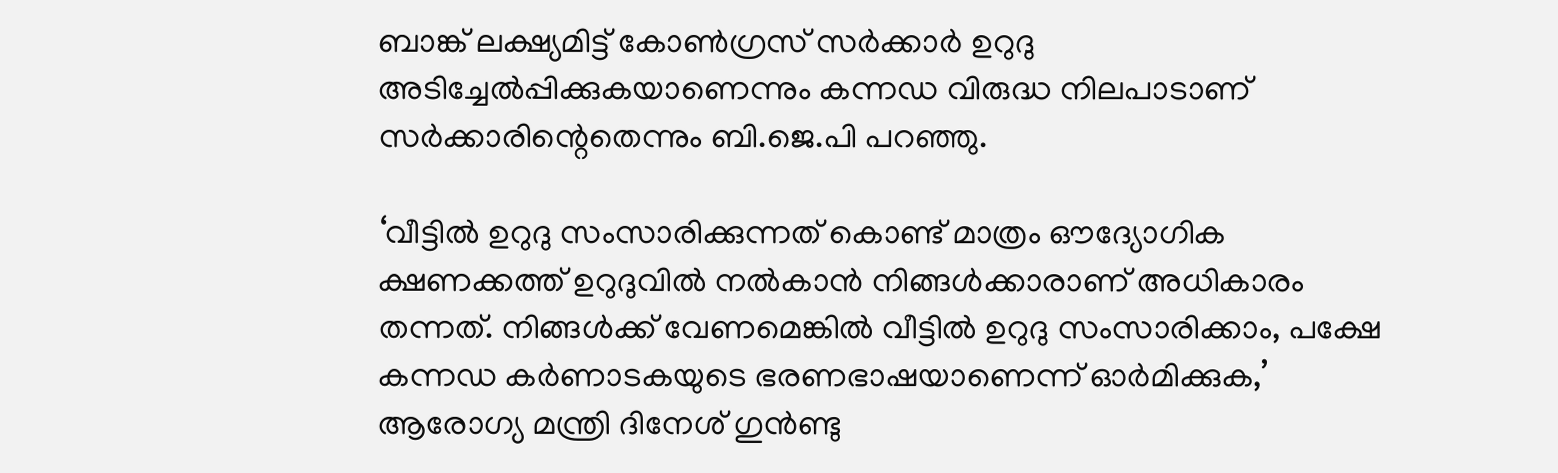ബാങ്ക് ലക്ഷ്യമിട്ട് കോണ്‍ഗ്രസ് സര്‍ക്കാര്‍ ഉറുദു അടിച്ചേല്‍പ്പിക്കുകയാണെന്നും കന്നഡ വിരുദ്ധ നിലപാടാണ് സര്‍ക്കാരിന്റെതെന്നും ബി.ജെ.പി പറഞ്ഞു.

‘വീട്ടില്‍ ഉറുദു സംസാരിക്കുന്നത് കൊണ്ട് മാത്രം ഔദ്യോഗിക ക്ഷണക്കത്ത് ഉറുദുവില്‍ നല്‍കാന്‍ നിങ്ങള്‍ക്കാരാണ് അധികാരം തന്നത്. നിങ്ങള്‍ക്ക് വേണമെങ്കില്‍ വീട്ടില്‍ ഉറുദു സംസാരിക്കാം, പക്ഷേ കന്നഡ കര്‍ണാടകയുടെ ഭരണഭാഷയാണെന്ന് ഓര്‍മിക്കുക,’ ആരോഗ്യ മന്ത്രി ദിനേശ് ഗുന്‍ണ്ടു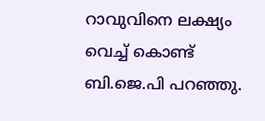റാവുവിനെ ലക്ഷ്യം വെച്ച് കൊണ്ട് ബി.ജെ.പി പറഞ്ഞു.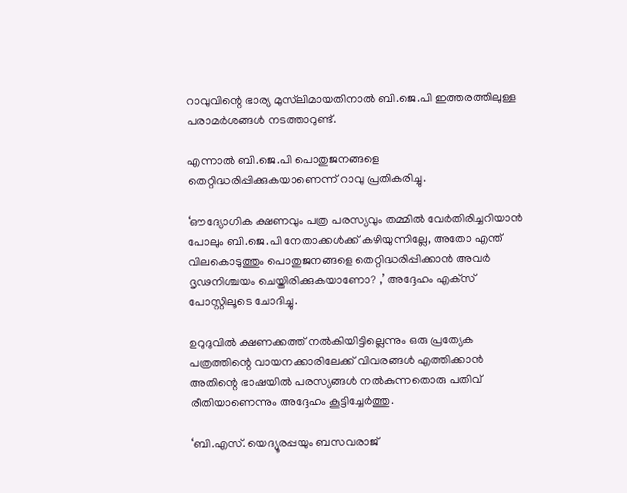റാവുവിന്റെ ഭാര്യ മുസ്‌ലിമായതിനാല്‍ ബി.ജെ.പി ഇത്തരത്തിലുള്ള പരാമര്‍ശങ്ങള്‍ നടത്താറുണ്ട്.

എന്നാല്‍ ബി.ജെ.പി പൊതുജനങ്ങളെ തെറ്റിദ്ധരിപ്പിക്കുകയാണെന്ന് റാവു പ്രതികരിച്ചു.

‘ഔദ്യോഗിക ക്ഷണവും പത്ര പരസ്യവും തമ്മില്‍ വേര്‍തിരിച്ചറിയാന്‍ പോലും ബി.ജെ.പി നേതാക്കള്‍ക്ക് കഴിയുന്നില്ലേ, അതോ എന്ത് വിലകൊടുത്തും പൊതുജനങ്ങളെ തെറ്റിദ്ധരിപ്പിക്കാന്‍ അവര്‍ ദൃഢനിശ്ചയം ചെയ്തിരിക്കുകയാണോ? ,’ അദ്ദേഹം എക്‌സ് പോസ്റ്റിലൂടെ ചോദിച്ചു.

ഉറുദുവില്‍ ക്ഷണക്കത്ത് നല്‍കിയിട്ടില്ലെന്നും ഒരു പ്രത്യേക പത്രത്തിന്റെ വായനക്കാരിലേക്ക് വിവരങ്ങള്‍ എത്തിക്കാന്‍ അതിന്റെ ഭാഷയില്‍ പരസ്യങ്ങള്‍ നല്‍കുന്നതൊരു പതിവ് രീതിയാണെന്നും അദ്ദേഹം കൂട്ടിച്ചേര്‍ത്തു.

‘ബി.എസ്. യെദ്യൂരപ്പയും ബസവരാജ്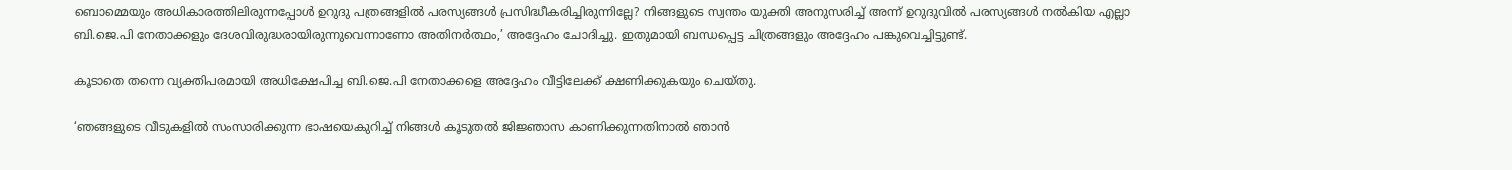ബൊമ്മെയും അധികാരത്തിലിരുന്നപ്പോള്‍ ഉറുദു പത്രങ്ങളില്‍ പരസ്യങ്ങള്‍ പ്രസിദ്ധീകരിച്ചിരുന്നില്ലേ? നിങ്ങളുടെ സ്വന്തം യുക്തി അനുസരിച്ച് അന്ന് ഉറുദുവില്‍ പരസ്യങ്ങള്‍ നല്‍കിയ എല്ലാ ബി.ജെ.പി നേതാക്കളും ദേശവിരുദ്ധരായിരുന്നുവെന്നാണോ അതിനര്‍ത്ഥം,’ അദ്ദേഹം ചോദിച്ചു. ഇതുമായി ബന്ധപ്പെട്ട ചിത്രങ്ങളും അദ്ദേഹം പങ്കുവെച്ചിട്ടുണ്ട്.

കൂടാതെ തന്നെ വ്യക്തിപരമായി അധിക്ഷേപിച്ച ബി.ജെ.പി നേതാക്കളെ അദ്ദേഹം വീട്ടിലേക്ക് ക്ഷണിക്കുകയും ചെയ്തു.

‘ഞങ്ങളുടെ വീടുകളില്‍ സംസാരിക്കുന്ന ഭാഷയെകുറിച്ച് നിങ്ങള്‍ കൂടുതല്‍ ജിജ്ഞാസ കാണിക്കുന്നതിനാല്‍ ഞാന്‍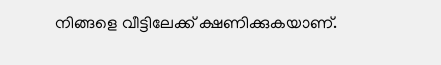നിങ്ങളെ വീട്ടിലേക്ക് ക്ഷണിക്കുകയാണ്.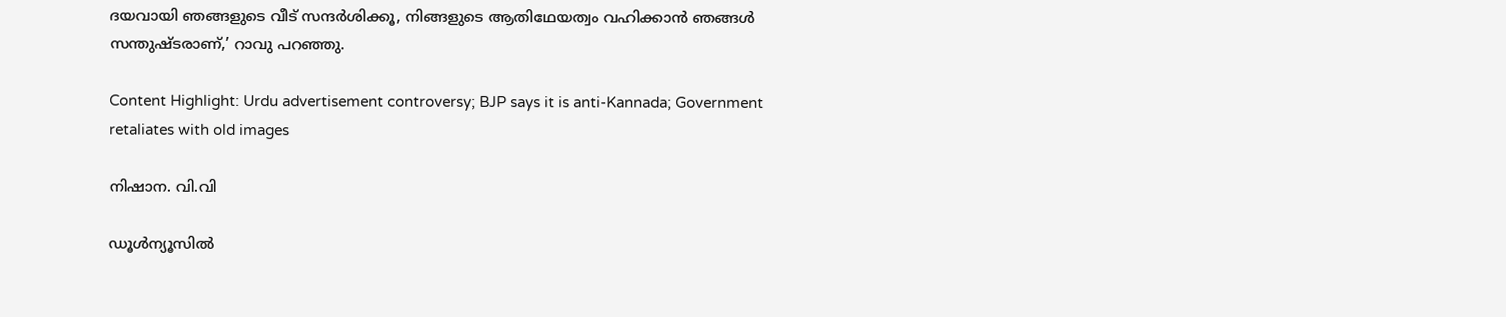ദയവായി ഞങ്ങളുടെ വീട് സന്ദര്‍ശിക്കൂ, നിങ്ങളുടെ ആതിഥേയത്വം വഹിക്കാന്‍ ഞങ്ങള്‍ സന്തുഷ്ടരാണ്,’ റാവു പറഞ്ഞു.

Content Highlight: Urdu advertisement controversy; BJP says it is anti-Kannada; Government retaliates with old images

നിഷാന. വി.വി

ഡൂള്‍ന്യൂസില്‍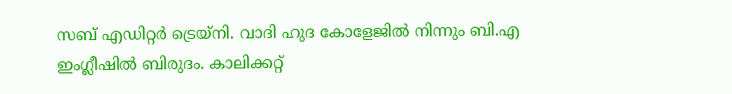സബ് എഡിറ്റര്‍ ട്രെയ്‌നി. വാദി ഹുദ കോളേജില്‍ നിന്നും ബി.എ ഇംഗ്ലീഷില്‍ ബിരുദം. കാലിക്കറ്റ്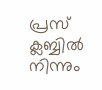പ്രസ് ക്ലബ്ബില്‍ നിന്നും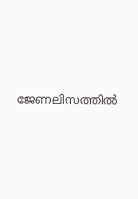ജേണലിസത്തില്‍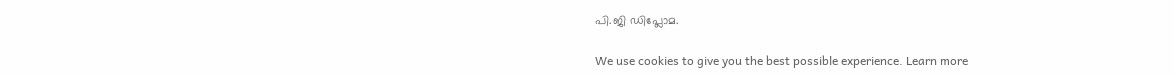പി.ജി ഡിപ്ലോമ.

We use cookies to give you the best possible experience. Learn more